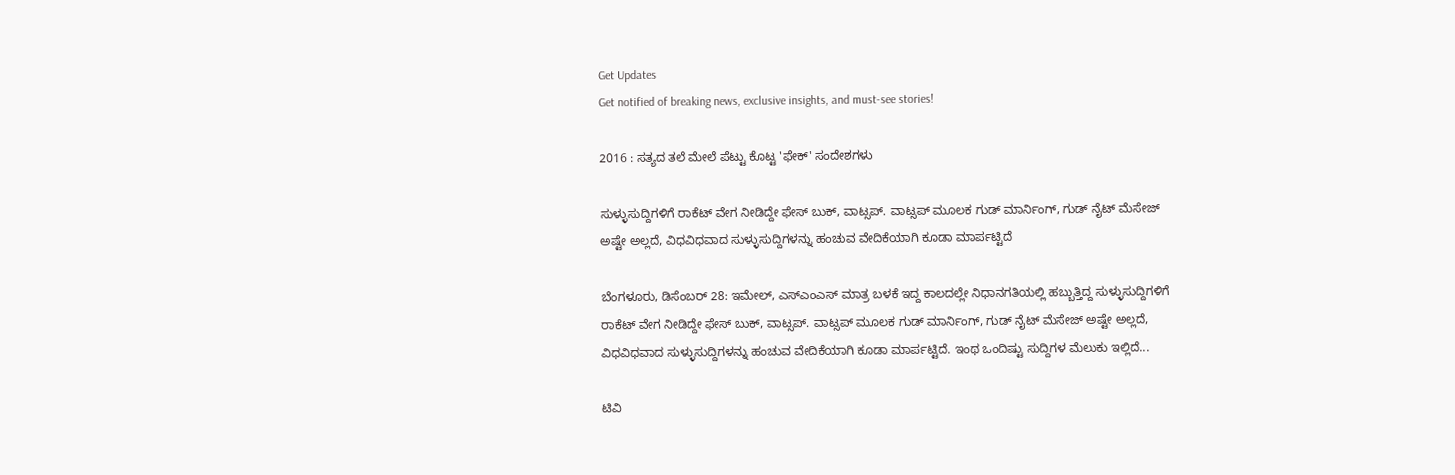Get Updates
Get notified of breaking news, exclusive insights, and must-see stories!

2016 : ಸತ್ಯದ ತಲೆ ಮೇಲೆ ಪೆಟ್ಟು ಕೊಟ್ಟ 'ಫೇಕ್' ಸಂದೇಶಗಳು

ಸುಳ್ಳುಸುದ್ದಿಗಳಿಗೆ ರಾಕೆಟ್ ವೇಗ ನೀಡಿದ್ದೇ ಫೇಸ್ ಬುಕ್, ವಾಟ್ಸಪ್. ವಾಟ್ಸಪ್ ಮೂಲಕ ಗುಡ್ ಮಾರ್ನಿಂಗ್, ಗುಡ್ ನೈಟ್ ಮೆಸೇಜ್ ಅಷ್ಟೇ ಅಲ್ಲದೆ, ವಿಧವಿಧವಾದ ಸುಳ್ಳುಸುದ್ದಿಗಳನ್ನು ಹಂಚುವ ವೇದಿಕೆಯಾಗಿ ಕೂಡಾ ಮಾರ್ಪಟ್ಟಿದೆ

ಬೆಂಗಳೂರು, ಡಿಸೆಂಬರ್ 28: ಇಮೇಲ್, ಎಸ್ಎಂಎಸ್ ಮಾತ್ರ ಬಳಕೆ ಇದ್ದ ಕಾಲದಲ್ಲೇ ನಿಧಾನಗತಿಯಲ್ಲಿ ಹಬ್ಬುತ್ತಿದ್ದ ಸುಳ್ಳುಸುದ್ದಿಗಳಿಗೆ ರಾಕೆಟ್ ವೇಗ ನೀಡಿದ್ದೇ ಫೇಸ್ ಬುಕ್, ವಾಟ್ಸಪ್. ವಾಟ್ಸಪ್ ಮೂಲಕ ಗುಡ್ ಮಾರ್ನಿಂಗ್, ಗುಡ್ ನೈಟ್ ಮೆಸೇಜ್ ಅಷ್ಟೇ ಅಲ್ಲದೆ, ವಿಧವಿಧವಾದ ಸುಳ್ಳುಸುದ್ದಿಗಳನ್ನು ಹಂಚುವ ವೇದಿಕೆಯಾಗಿ ಕೂಡಾ ಮಾರ್ಪಟ್ಟಿದೆ. ಇಂಥ ಒಂದಿಷ್ಟು ಸುದ್ದಿಗಳ ಮೆಲುಕು ಇಲ್ಲಿದೆ...

ಟಿವಿ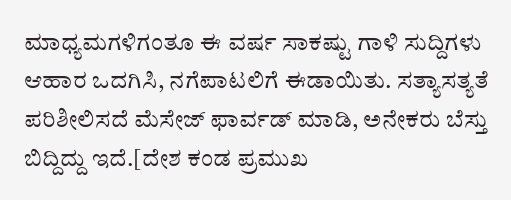ಮಾಧ್ಯಮಗಳಿಗಂತೂ ಈ ವರ್ಷ ಸಾಕಷ್ಟು ಗಾಳಿ ಸುದ್ದಿಗಳು ಆಹಾರ ಒದಗಿಸಿ, ನಗೆಪಾಟಲಿಗೆ ಈಡಾಯಿತು. ಸತ್ಯಾಸತ್ಯತೆ ಪರಿಶೀಲಿಸದೆ ಮೆಸೇಜ್ ಫಾರ್ವಡ್ ಮಾಡಿ, ಅನೇಕರು ಬೆಸ್ತು ಬಿದ್ದಿದ್ದು ಇದೆ.[ದೇಶ ಕಂಡ ಪ್ರಮುಖ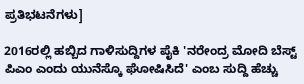ಪ್ರತಿಭಟನೆಗಳು]

2016ರಲ್ಲಿ ಹಬ್ಬಿದ ಗಾಳಿಸುದ್ದಿಗಳ ಪೈಕಿ 'ನರೇಂದ್ರ ಮೋದಿ ಬೆಸ್ಟ್ ಪಿಎಂ ಎಂದು ಯುನೆಸ್ಕೊ ಘೋಷಿಸಿದೆ' ಎಂಬ ಸುದ್ದಿ ಹೆಚ್ಚು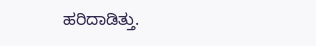ಹರಿದಾಡಿತ್ತು.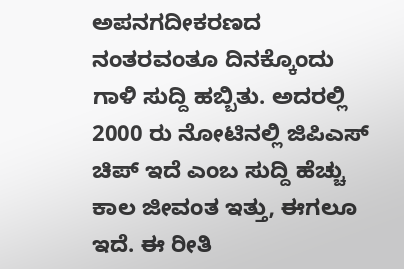ಅಪನಗದೀಕರಣದ ನಂತರವಂತೂ ದಿನಕ್ಕೊಂದು ಗಾಳಿ ಸುದ್ದಿ ಹಬ್ಬಿತು. ಅದರಲ್ಲಿ 2000 ರು ನೋಟಿನಲ್ಲಿ ಜಿಪಿಎಸ್ ಚಿಪ್ ಇದೆ ಎಂಬ ಸುದ್ದಿ ಹೆಚ್ಚು ಕಾಲ ಜೀವಂತ ಇತ್ತು, ಈಗಲೂ ಇದೆ. ಈ ರೀತಿ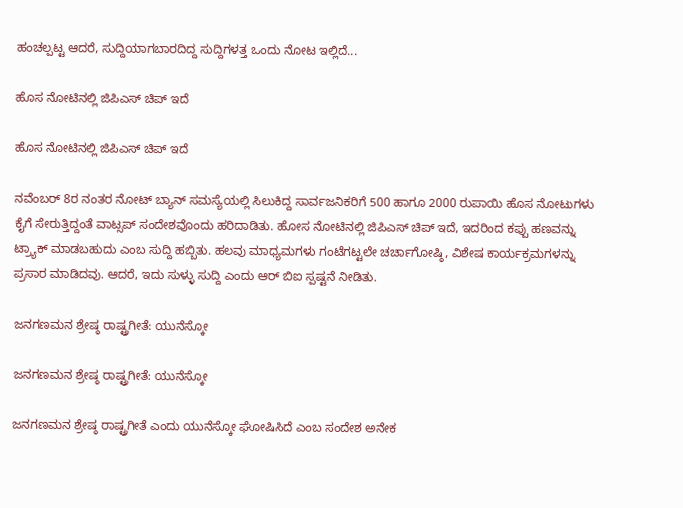ಹಂಚಲ್ಪಟ್ಟ ಆದರೆ, ಸುದ್ದಿಯಾಗಬಾರದಿದ್ದ ಸುದ್ದಿಗಳತ್ತ ಒಂದು ನೋಟ ಇಲ್ಲಿದೆ...

ಹೊಸ ನೋಟಿನಲ್ಲಿ ಜಿಪಿಎಸ್ ಚಿಪ್ ಇದೆ

ಹೊಸ ನೋಟಿನಲ್ಲಿ ಜಿಪಿಎಸ್ ಚಿಪ್ ಇದೆ

ನವೆಂಬರ್ 8ರ ನಂತರ ನೋಟ್ ಬ್ಯಾನ್ ಸಮಸ್ಯೆಯಲ್ಲಿ ಸಿಲುಕಿದ್ದ ಸಾರ್ವಜನಿಕರಿಗೆ 500 ಹಾಗೂ 2000 ರುಪಾಯಿ ಹೊಸ ನೋಟುಗಳು ಕೈಗೆ ಸೇರುತ್ತಿದ್ದಂತೆ ವಾಟ್ಸಪ್ ಸಂದೇಶವೊಂದು ಹರಿದಾಡಿತು. ಹೋಸ ನೋಟಿನಲ್ಲಿ ಜಿಪಿಎಸ್ ಚಿಪ್ ಇದೆ, ಇದರಿಂದ ಕಪ್ಪು ಹಣವನ್ನು ಟ್ರ್ಯಾಕ್ ಮಾಡಬಹುದು ಎಂಬ ಸುದ್ದಿ ಹಬ್ಬಿತು. ಹಲವು ಮಾಧ್ಯಮಗಳು ಗಂಟೆಗಟ್ಟಲೇ ಚರ್ಚಾಗೋಷ್ಠಿ, ವಿಶೇಷ ಕಾರ್ಯಕ್ರಮಗಳನ್ನು ಪ್ರಸಾರ ಮಾಡಿದವು. ಆದರೆ, ಇದು ಸುಳ್ಳು ಸುದ್ದಿ ಎಂದು ಆರ್ ಬಿಐ ಸ್ಪಷ್ಟನೆ ನೀಡಿತು.

ಜನಗಣಮನ ಶ್ರೇಷ್ಠ ರಾಷ್ಟ್ರಗೀತೆ: ಯುನೆಸ್ಕೋ

ಜನಗಣಮನ ಶ್ರೇಷ್ಠ ರಾಷ್ಟ್ರಗೀತೆ: ಯುನೆಸ್ಕೋ

ಜನಗಣಮನ ಶ್ರೇಷ್ಠ ರಾಷ್ಟ್ರಗೀತೆ ಎಂದು ಯುನೆಸ್ಕೋ ಘೋಷಿಸಿದೆ ಎಂಬ ಸಂದೇಶ ಅನೇಕ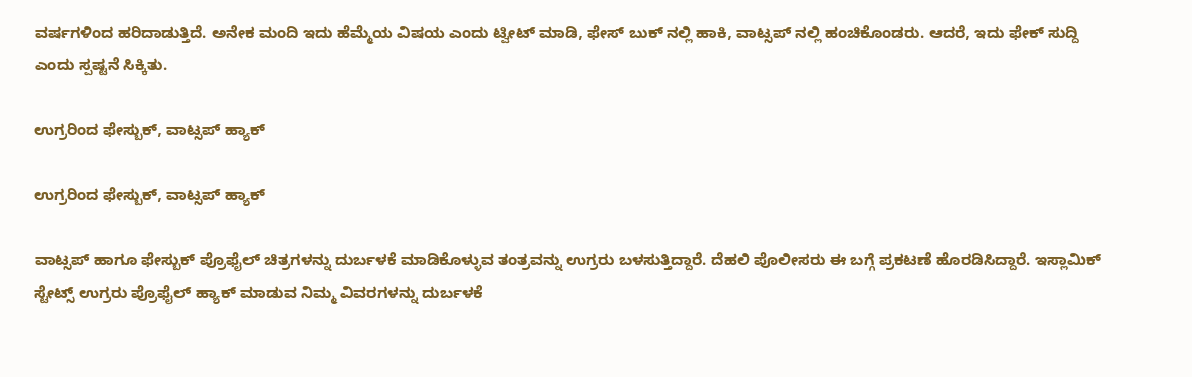ವರ್ಷಗಳಿಂದ ಹರಿದಾಡುತ್ತಿದೆ. ಅನೇಕ ಮಂದಿ ಇದು ಹೆಮ್ಮೆಯ ವಿಷಯ ಎಂದು ಟ್ವೀಟ್ ಮಾಡಿ, ಫೇಸ್ ಬುಕ್ ನಲ್ಲಿ ಹಾಕಿ, ವಾಟ್ಸಪ್ ನಲ್ಲಿ ಹಂಚಿಕೊಂಡರು. ಆದರೆ, ಇದು ಫೇಕ್ ಸುದ್ದಿ ಎಂದು ಸ್ಪಷ್ಟನೆ ಸಿಕ್ಕಿತು.

ಉಗ್ರರಿಂದ ಫೇಸ್ಬುಕ್, ವಾಟ್ಸಪ್ ಹ್ಯಾಕ್

ಉಗ್ರರಿಂದ ಫೇಸ್ಬುಕ್, ವಾಟ್ಸಪ್ ಹ್ಯಾಕ್

ವಾಟ್ಸಪ್ ಹಾಗೂ ಫೇಸ್ಬುಕ್ ಪ್ರೊಫೈಲ್ ಚಿತ್ರಗಳನ್ನು ದುರ್ಬಳಕೆ ಮಾಡಿಕೊಳ್ಳುವ ತಂತ್ರವನ್ನು ಉಗ್ರರು ಬಳಸುತ್ತಿದ್ದಾರೆ. ದೆಹಲಿ ಪೊಲೀಸರು ಈ ಬಗ್ಗೆ ಪ್ರಕಟಣೆ ಹೊರಡಿಸಿದ್ದಾರೆ. ಇಸ್ಲಾಮಿಕ್ ಸ್ಟೇಟ್ಸ್ ಉಗ್ರರು ಪ್ರೊಫೈಲ್ ಹ್ಯಾಕ್ ಮಾಡುವ ನಿಮ್ಮ ವಿವರಗಳನ್ನು ದುರ್ಬಳಕೆ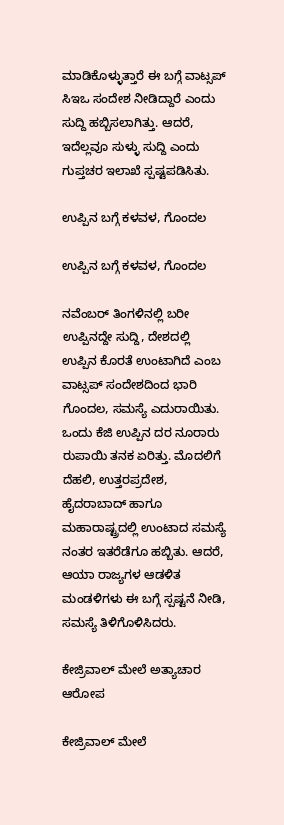ಮಾಡಿಕೊಳ್ಳುತ್ತಾರೆ ಈ ಬಗ್ಗೆ ವಾಟ್ಸಪ್ ಸಿಇಒ ಸಂದೇಶ ನೀಡಿದ್ದಾರೆ ಎಂದು ಸುದ್ದಿ ಹಬ್ಬಿಸಲಾಗಿತ್ತು. ಆದರೆ, ಇದೆಲ್ಲವೂ ಸುಳ್ಳು ಸುದ್ದಿ ಎಂದು ಗುಪ್ತಚರ ಇಲಾಖೆ ಸ್ಪಷ್ಟಪಡಿಸಿತು.

ಉಪ್ಪಿನ ಬಗ್ಗೆ ಕಳವಳ, ಗೊಂದಲ

ಉಪ್ಪಿನ ಬಗ್ಗೆ ಕಳವಳ, ಗೊಂದಲ

ನವೆಂಬರ್ ತಿಂಗಳಿನಲ್ಲಿ ಬರೀ ಉಪ್ಪಿನದ್ದೇ ಸುದ್ದಿ, ದೇಶದಲ್ಲಿ ಉಪ್ಪಿನ ಕೊರತೆ ಉಂಟಾಗಿದೆ ಎಂಬ ವಾಟ್ಸಪ್ ಸಂದೇಶದಿಂದ ಭಾರಿ ಗೊಂದಲ, ಸಮಸ್ಯೆ ಎದುರಾಯಿತು. ಒಂದು ಕೆಜಿ ಉಪ್ಪಿನ ದರ ನೂರಾರು ರುಪಾಯಿ ತನಕ ಏರಿತ್ತು. ಮೊದಲಿಗೆ ದೆಹಲಿ, ಉತ್ತರಪ್ರದೇಶ, ಹೈದರಾಬಾದ್ ಹಾಗೂ ಮಹಾರಾಷ್ಟ್ರದಲ್ಲಿ ಉಂಟಾದ ಸಮಸ್ಯೆ ನಂತರ ಇತರೆಡೆಗೂ ಹಬ್ಬಿತು. ಆದರೆ, ಆಯಾ ರಾಜ್ಯಗಳ ಆಡಳಿತ ಮಂಡಳಿಗಳು ಈ ಬಗ್ಗೆ ಸ್ಪಷ್ಟನೆ ನೀಡಿ, ಸಮಸ್ಯೆ ತಿಳಿಗೊಳಿಸಿದರು.

ಕೇಜ್ರಿವಾಲ್ ಮೇಲೆ ಅತ್ಯಾಚಾರ ಆರೋಪ

ಕೇಜ್ರಿವಾಲ್ ಮೇಲೆ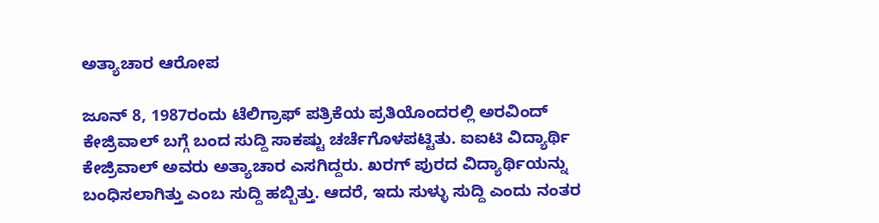ಅತ್ಯಾಚಾರ ಆರೋಪ

ಜೂನ್ 8, 1987ರಂದು ಟೆಲಿಗ್ರಾಫ್ ಪತ್ರಿಕೆಯ ಪ್ರತಿಯೊಂದರಲ್ಲಿ ಅರವಿಂದ್ ಕೇಜ್ರಿವಾಲ್ ಬಗ್ಗೆ ಬಂದ ಸುದ್ದಿ ಸಾಕಷ್ಟು ಚರ್ಚೆಗೊಳಪಟ್ಟಿತು. ಐಐಟಿ ವಿದ್ಯಾರ್ಥಿ ಕೇಜ್ರಿವಾಲ್ ಅವರು ಅತ್ಯಾಚಾರ ಎಸಗಿದ್ದರು. ಖರಗ್ ಪುರದ ವಿದ್ಯಾರ್ಥಿಯನ್ನು ಬಂಧಿಸಲಾಗಿತ್ತು ಎಂಬ ಸುದ್ದಿ ಹಬ್ಬಿತ್ತು. ಆದರೆ, ಇದು ಸುಳ್ಳು ಸುದ್ದಿ ಎಂದು ನಂತರ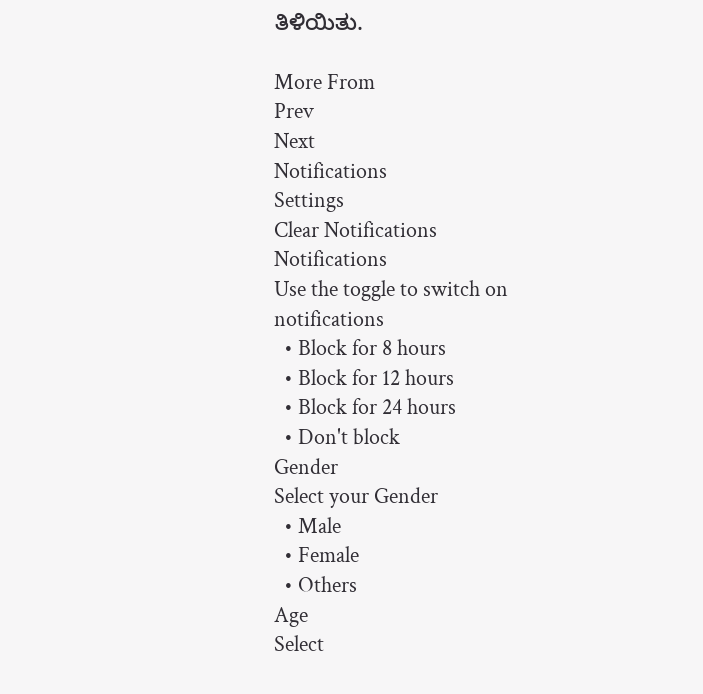ತಿಳಿಯಿತು.

More From
Prev
Next
Notifications
Settings
Clear Notifications
Notifications
Use the toggle to switch on notifications
  • Block for 8 hours
  • Block for 12 hours
  • Block for 24 hours
  • Don't block
Gender
Select your Gender
  • Male
  • Female
  • Others
Age
Select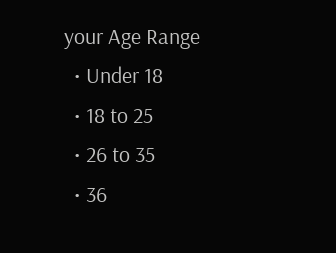your Age Range
  • Under 18
  • 18 to 25
  • 26 to 35
  • 36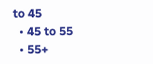to 45
  • 45 to 55
  • 55+